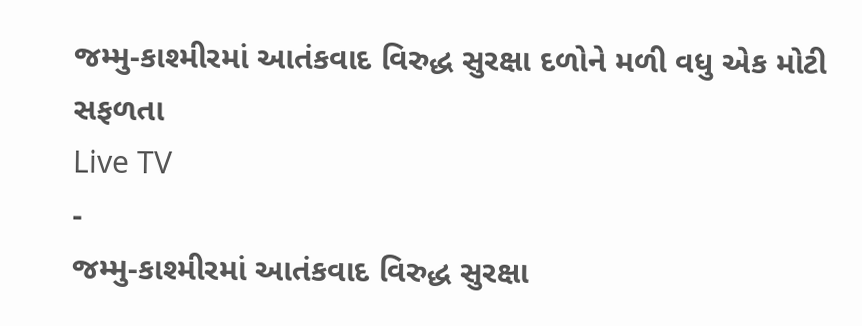જમ્મુ-કાશ્મીરમાં આતંકવાદ વિરુદ્ધ સુરક્ષા દળોને મળી વધુ એક મોટી સફળતા
Live TV
-
જમ્મુ-કાશ્મીરમાં આતંકવાદ વિરુદ્ધ સુરક્ષા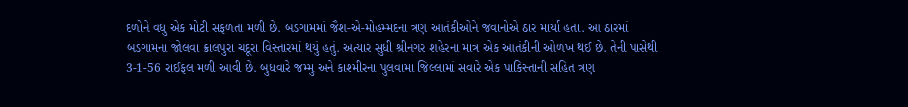દળોને વધુ એક મોટી સફળતા મળી છે. બડગામમાં જૈશ-એ-મોહમ્મદના ત્રણ આતંકીઓને જવાનોએ ઠાર માર્યા હતા. આ ઠારમાં બડગામના જોલવા ક્રાલપુરા ચદૂરા વિસ્તારમાં થયું હતું. અત્યાર સુધી શ્રીનગર શહેરના માત્ર એક આતંકીની ઓળખ થઈ છે. તેની પાસેથી 3-1-56 રાઈફલ મળી આવી છે. બુધવારે જમ્મુ અને કાશ્મીરના પુલવામા જિલ્લામાં સવારે એક પાકિસ્તાની સહિત ત્રણ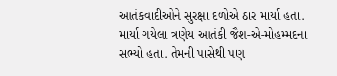આતંકવાદીઓને સુરક્ષા દળોએ ઠાર માર્યા હતા. માર્યા ગયેલા ત્રણેય આતંકી જૈશ-એ-મોહમ્મદના સભ્યો હતા. તેમની પાસેથી પણ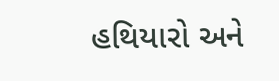હથિયારો અને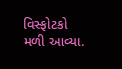વિસ્ફોટકો મળી આવ્યા.